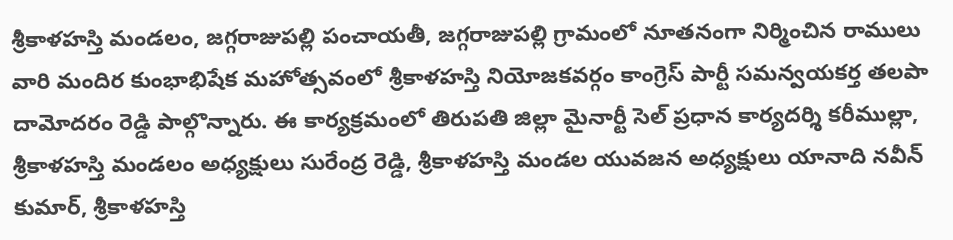శ్రీకాళహస్తి మండలం, జగ్గరాజుపల్లి పంచాయతీ, జగ్గరాజుపల్లి గ్రామంలో నూతనంగా నిర్మించిన రాములు వారి మందిర కుంభాభిషేక మహోత్సవంలో శ్రీకాళహస్తి నియోజకవర్గం కాంగ్రెస్ పార్టీ సమన్వయకర్త తలపా దామోదరం రెడ్డి పాల్గొన్నారు. ఈ కార్యక్రమంలో తిరుపతి జిల్లా మైనార్టీ సెల్ ప్రధాన కార్యదర్శి కరీముల్లా, శ్రీకాళహస్తి మండలం అధ్యక్షులు సురేంద్ర రెడ్డి, శ్రీకాళహస్తి మండల యువజన అధ్యక్షులు యానాది నవీన్ కుమార్, శ్రీకాళహస్తి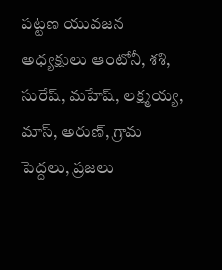పట్టణ యువజన అధ్యక్షులు ఆంటోనీ, శశి, సురేష్, మహేష్, లక్ష్మయ్య, మాస్, అరుణ్, గ్రామ పెద్దలు, ప్రజలు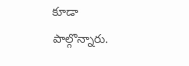కూడా పాల్గొన్నారు.